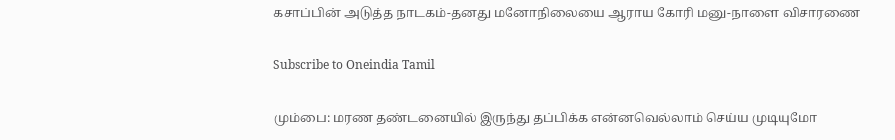கசாப்பின் அடுத்த நாடகம்-தனது மனோநிலையை ஆராய கோரி மனு-நாளை விசாரணை

Subscribe to Oneindia Tamil

மும்பை: மரண தண்டனையில் இருந்து தப்பிக்க என்னவெல்லாம் செய்ய முடியுமோ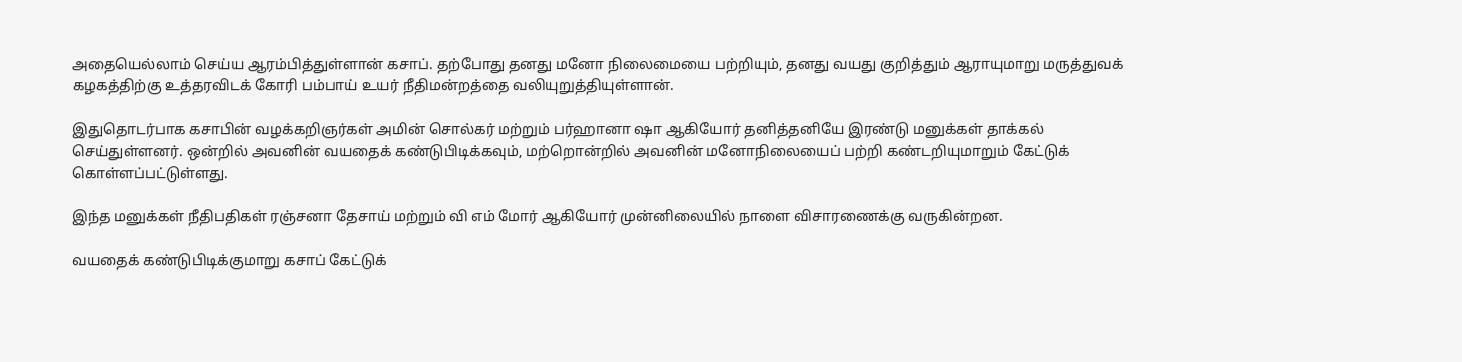அதையெல்லாம் செய்ய ஆரம்பித்துள்ளான் கசாப். தற்போது தனது மனோ நிலைமையை பற்றியும், தனது வயது குறித்தும் ஆராயுமாறு மருத்துவக் கழகத்திற்கு உத்தரவிடக் கோரி பம்பாய் உயர் நீதிமன்றத்தை வலியுறுத்தியுள்ளான்.

இதுதொடர்பாக கசாபின் வழக்கறிஞர்கள் அமின் சொல்கர் மற்றும் பர்ஹானா ஷா ஆகியோர் தனித்தனியே இரண்டு மனுக்கள் தாக்கல் செய்துள்ளனர். ஒன்றில் அவனின் வயதைக் கண்டுபிடிக்கவும், மற்றொன்றில் அவனின் மனோநிலையைப் பற்றி கண்டறியுமாறும் கேட்டுக் கொள்ளப்பட்டுள்ளது.

இந்த மனுக்கள் நீதிபதிகள் ரஞ்சனா தேசாய் மற்றும் வி எம் மோர் ஆகியோர் முன்னிலையில் நாளை விசாரணைக்கு வருகின்றன.

வயதைக் கண்டுபிடிக்குமாறு கசாப் கேட்டுக்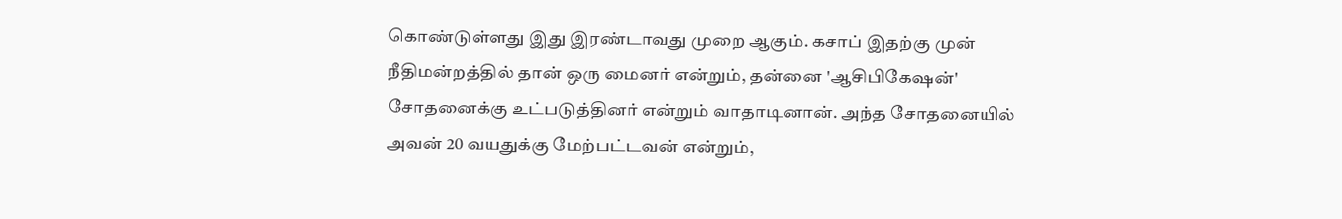கொண்டுள்ளது இது இரண்டாவது முறை ஆகும். கசாப் இதற்கு முன் நீதிமன்றத்தில் தான் ஒரு மைனர் என்றும், தன்னை 'ஆசிபிகேஷன்' சோதனைக்கு உட்படுத்தினர் என்றும் வாதாடினான். அந்த சோதனையில் அவன் 20 வயதுக்கு மேற்பட்டவன் என்றும்,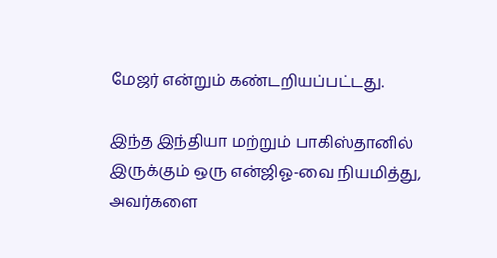மேஜர் என்றும் கண்டறியப்பட்டது.

இந்த இந்தியா மற்றும் பாகிஸ்தானில் இருக்கும் ஒரு என்ஜிஓ-வை நியமித்து, அவர்களை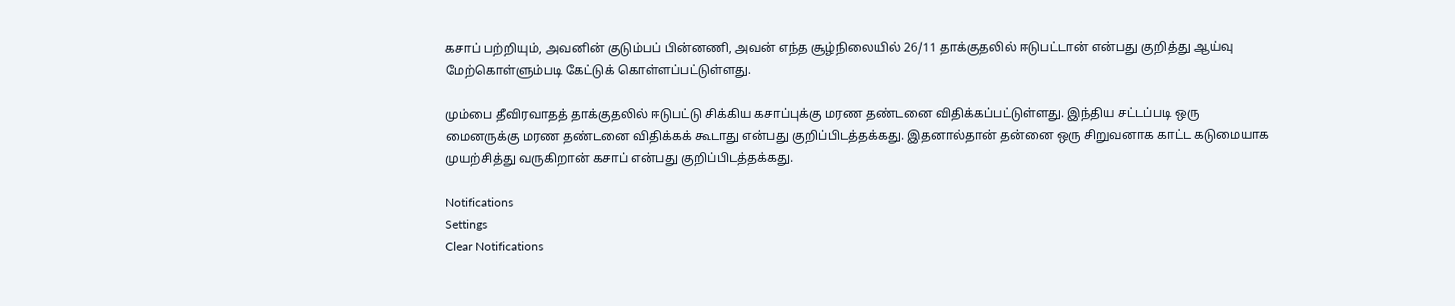கசாப் பற்றியும், அவனின் குடும்பப் பின்னணி, அவன் எந்த சூழ்நிலையில் 26/11 தாக்குதலில் ஈடுபட்டான் என்பது குறித்து ஆய்வு மேற்கொள்ளும்படி கேட்டுக் கொள்ளப்பட்டுள்ளது.

மும்பை தீவிரவாதத் தாக்குதலில் ஈடுபட்டு சிக்கிய கசாப்புக்கு மரண தண்டனை விதிக்கப்பட்டுள்ளது. இந்திய சட்டப்படி ஒரு மைனருக்கு மரண தண்டனை விதிக்கக் கூடாது என்பது குறிப்பிடத்தக்கது. இதனால்தான் தன்னை ஒரு சிறுவனாக காட்ட கடுமையாக முயற்சித்து வருகிறான் கசாப் என்பது குறிப்பிடத்தக்கது.

Notifications
Settings
Clear Notifications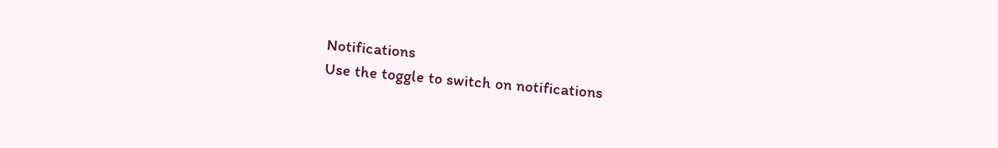Notifications
Use the toggle to switch on notifications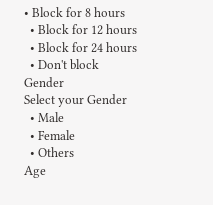• Block for 8 hours
  • Block for 12 hours
  • Block for 24 hours
  • Don't block
Gender
Select your Gender
  • Male
  • Female
  • Others
Age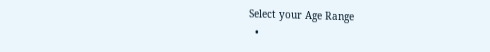Select your Age Range
  •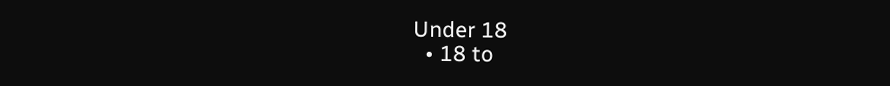Under 18
  • 18 to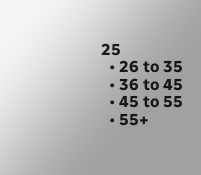25
  • 26 to 35
  • 36 to 45
  • 45 to 55
  • 55+